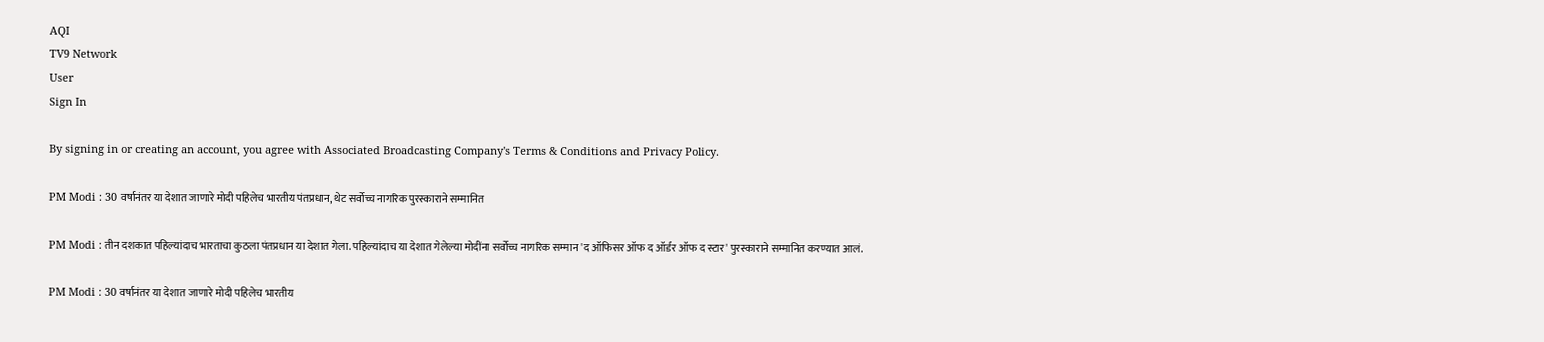AQI
TV9 Network
User
Sign In

By signing in or creating an account, you agree with Associated Broadcasting Company's Terms & Conditions and Privacy Policy.

PM Modi : 30 वर्षानंतर या देशात जाणारे मोदी पहिलेच भारतीय पंतप्रधान, थेट सर्वोच्च नागरिक पुरस्काराने सम्मानित

PM Modi : तीन दशकात पहिल्यांदाच भारताचा कुठला पंतप्रधान या देशात गेला. पहिल्यांदाच या देशात गेलेल्या मोदींना सर्वोच्च नागरिक सम्मान 'द ऑफिसर ऑफ द ऑर्डर ऑफ द स्टार' पुरस्काराने सम्मानित करण्यात आलं.

PM Modi : 30 वर्षानंतर या देशात जाणारे मोदी पहिलेच भारतीय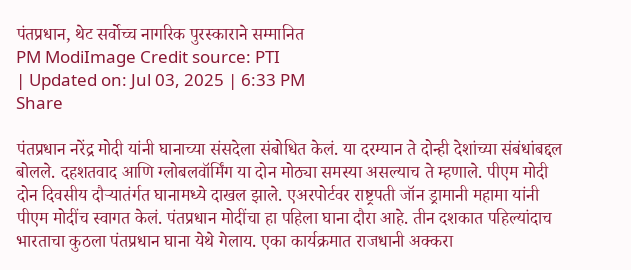पंतप्रधान, थेट सर्वोच्च नागरिक पुरस्काराने सम्मानित
PM ModiImage Credit source: PTI
| Updated on: Jul 03, 2025 | 6:33 PM
Share

पंतप्रधान नरेंद्र मोदी यांनी घानाच्या संसदेला संबोधित केलं. या दरम्यान ते दोन्ही देशांच्या संबंधांबद्दल बोलले. दहशतवाद आणि ग्लोबलवॉर्मिंग या दोन मोठ्या समस्या असल्याच ते म्हणाले. पीएम मोदी दोन दिवसीय दौऱ्यातंर्गत घानामध्ये दाखल झाले. एअरपोर्टवर राष्ट्रपती जॉन ड्रामानी महामा यांनी पीएम मोदींच स्वागत केलं. पंतप्रधान मोदींचा हा पहिला घाना दौरा आहे. तीन दशकात पहिल्यांदाच भारताचा कुठला पंतप्रधान घाना येथे गेलाय. एका कार्यक्रमात राजधानी अक्करा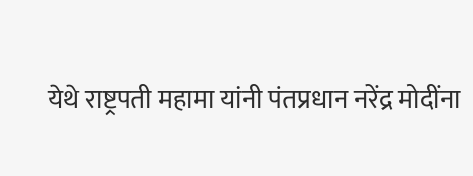येथे राष्ट्रपती महामा यांनी पंतप्रधान नरेंद्र मोदींना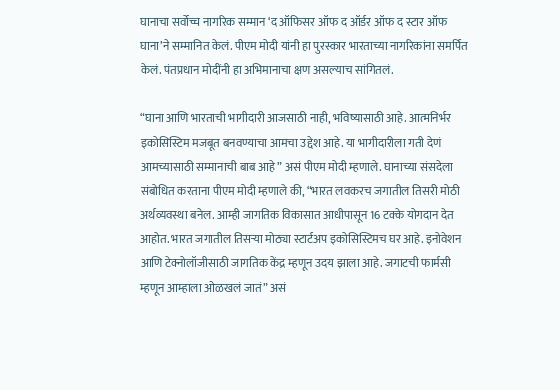घानाचा सर्वोच्च नागरिक सम्मान ‘द ऑफिसर ऑफ द ऑर्डर ऑफ द स्टार ऑफ घाना’ने सम्मानित केलं. पीएम मोदी यांनी हा पुरस्कार भारताच्या नागरिकांना समर्पित केलं. पंतप्रधान मोदींनी हा अभिमानाचा क्षण असल्याच सांगितलं.

“घाना आणि भारताची भागीदारी आजसाठी नाही, भविष्यासाठी आहे. आत्मनिर्भर इकोसिस्टिम मजबूत बनवण्याचा आमचा उद्देश आहे. या भागीदारीला गती देणं आमच्यासाठी सम्मानाची बाब आहे” असं पीएम मोदी म्हणाले. घानाच्या संसदेला संबोधित करताना पीएम मोदी म्हणाले की, “भारत लवकरच जगातील तिसरी मोठी अर्थव्यवस्था बनेल. आम्ही जागतिक विकासात आधीपासून 16 टक्के योगदान देत आहोत. भारत जगातील तिसऱ्या मोठ्या स्टार्टअप इकोसिस्टिमच घर आहे. इनोवेशन आणि टेक्नोलॉजीसाठी जागतिक केंद्र म्हणून उदय झाला आहे. जगाटची फार्मसी म्हणून आम्हाला ओळखलं जातं” असं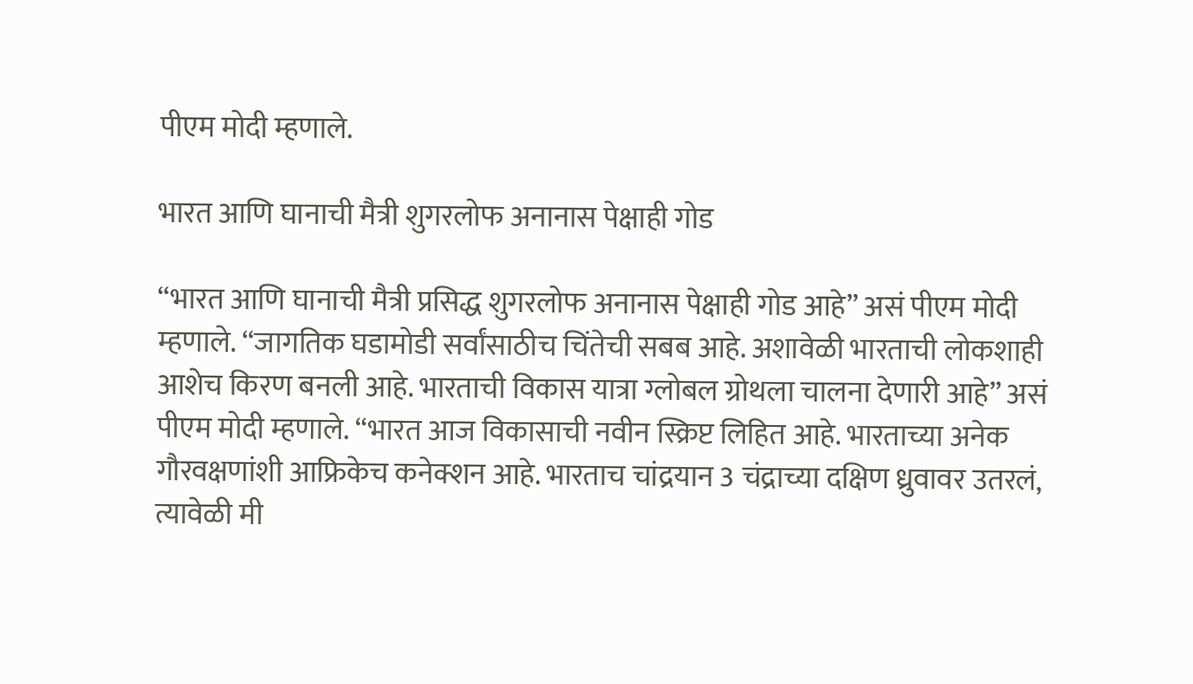पीएम मोदी म्हणाले.

भारत आणि घानाची मैत्री शुगरलोफ अनानास पेक्षाही गोड

“भारत आणि घानाची मैत्री प्रसिद्ध शुगरलोफ अनानास पेक्षाही गोड आहे” असं पीएम मोदी म्हणाले. “जागतिक घडामोडी सर्वांसाठीच चिंतेची सबब आहे. अशावेळी भारताची लोकशाही आशेच किरण बनली आहे. भारताची विकास यात्रा ग्लोबल ग्रोथला चालना देणारी आहे” असं पीएम मोदी म्हणाले. “भारत आज विकासाची नवीन स्क्रिप्ट लिहित आहे. भारताच्या अनेक गौरवक्षणांशी आफ्रिकेच कनेक्शन आहे. भारताच चांद्रयान 3 चंद्राच्या दक्षिण ध्रुवावर उतरलं, त्यावेळी मी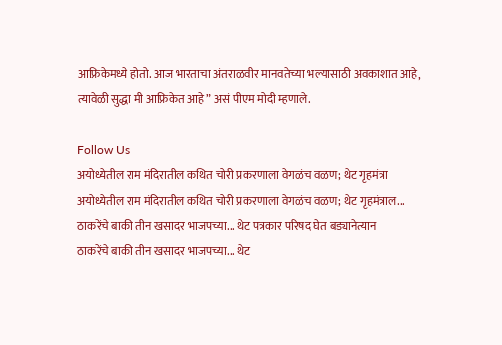आफ्रिकेमध्ये होतो. आज भारताचा अंतराळवीर मानवतेच्या भल्यासाठी अवकाशात आहे, त्यावेळी सुद्धा मी आफ्रिकेत आहे” असं पीएम मोदी म्हणाले.

Follow Us
अयोध्येतील राम मंदिरातील कथित चोरी प्रकरणाला वेगळंच वळण; थेट गृहमंत्रा
अयोध्येतील राम मंदिरातील कथित चोरी प्रकरणाला वेगळंच वळण; थेट गृहमंत्राल...
ठाकरेंचे बाकी तीन खसादर भाजपच्या... थेट पत्रकार परिषद घेत बड्यानेत्यान
ठाकरेंचे बाकी तीन खसादर भाजपच्या... थेट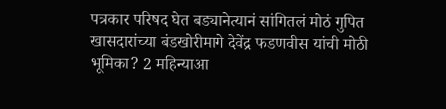पत्रकार परिषद घेत बड्यानेत्यानं सांगितलं मोठं गुपित
खासदारांच्या बंडखोरीमागे देवेंद्र फडणवीस यांची मोठी भूमिका? 2 महिन्याआ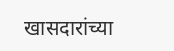खासदारांच्या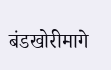बंडखोरीमागे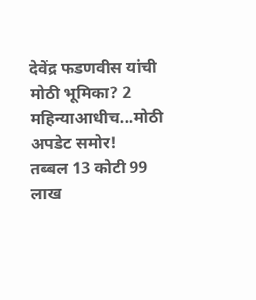देवेंद्र फडणवीस यांची मोठी भूमिका? 2 महिन्याआधीच...मोठी अपडेट समोर!
तब्बल 13 कोटी 99 लाख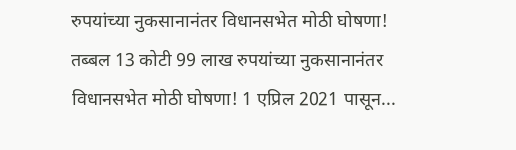रुपयांच्या नुकसानानंतर विधानसभेत मोठी घोषणा!
तब्बल 13 कोटी 99 लाख रुपयांच्या नुकसानानंतर विधानसभेत मोठी घोषणा! 1 एप्रिल 2021 पासून...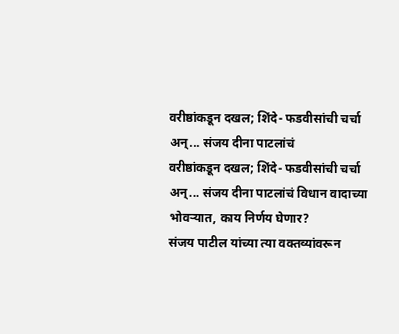वरीष्ठांकडून दखल; शिंदे- फडवीसांची चर्चा अन्... संजय दीना पाटलांचं
वरीष्ठांकडून दखल; शिंदे- फडवीसांची चर्चा अन्... संजय दीना पाटलांचं विधान वादाच्या भोवऱ्यात, काय निर्णय घेणार?
संजय पाटील यांच्या त्या वक्तव्यांवरून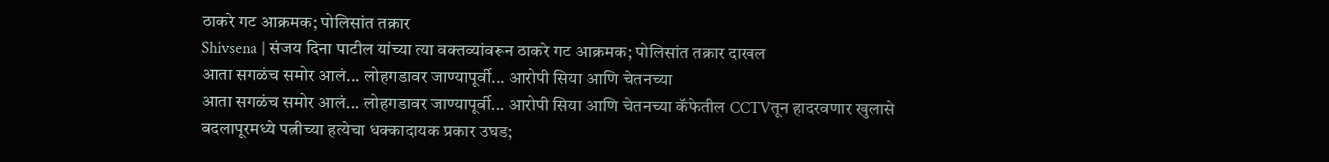ठाकरे गट आक्रमक; पोलिसांत तक्रार
Shivsena | संजय दिना पाटील यांच्या त्या वक्तव्यांवरून ठाकरे गट आक्रमक; पोलिसांत तक्रार दाखल
आता सगळंच समोर आलं... लोहगडावर जाण्यापूर्वी... आरोपी सिया आणि चेतनच्या
आता सगळंच समोर आलं... लोहगडावर जाण्यापूर्वी... आरोपी सिया आणि चेतनच्या कॅफेतील CCTVतून हादरवणार खुलासे
बदलापूरमध्ये पत्नीच्या हत्येचा धक्कादायक प्रकार उघड;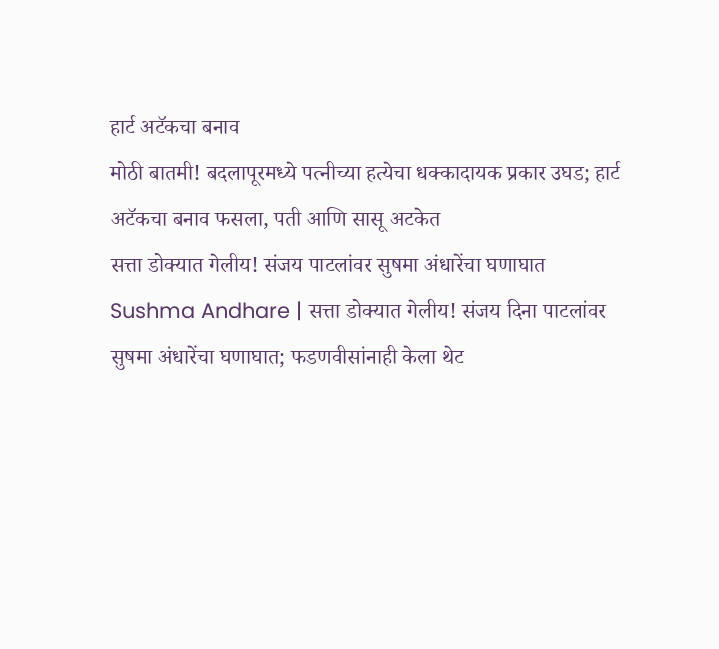हार्ट अटॅकचा बनाव
मोठी बातमी! बदलापूरमध्ये पत्नीच्या हत्येचा धक्कादायक प्रकार उघड; हार्ट अटॅकचा बनाव फसला, पती आणि सासू अटकेत
सत्ता डोक्यात गेलीय! संजय पाटलांवर सुषमा अंधारेंचा घणाघात
Sushma Andhare | सत्ता डोक्यात गेलीय! संजय दिना पाटलांवर सुषमा अंधारेंचा घणाघात; फडणवीसांनाही केला थेट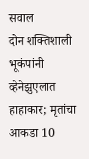सवाल
दोन शक्तिशाली भूकंपांनी व्हेनेझुएलात हाहाकार; मृतांचा आकडा 10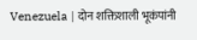Venezuela | दोन शक्तिशाली भूकंपांनी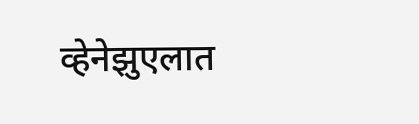व्हेनेझुएलात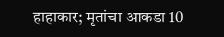हाहाकार; मृतांचा आकडा 10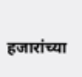हजारांच्या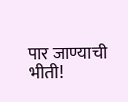पार जाण्याची भीती!